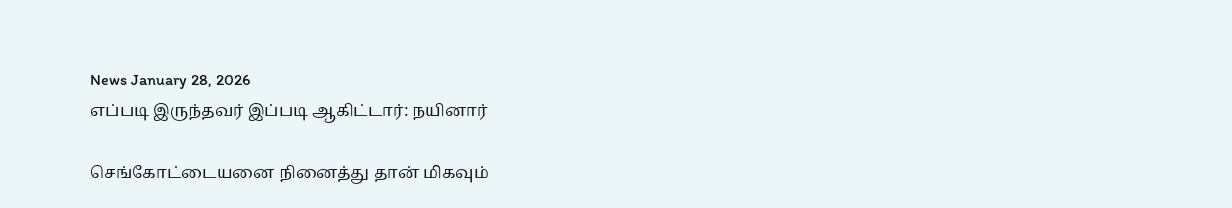News January 28, 2026
எப்படி இருந்தவர் இப்படி ஆகிட்டார்: நயினார்

செங்கோட்டையனை நினைத்து தான் மிகவும்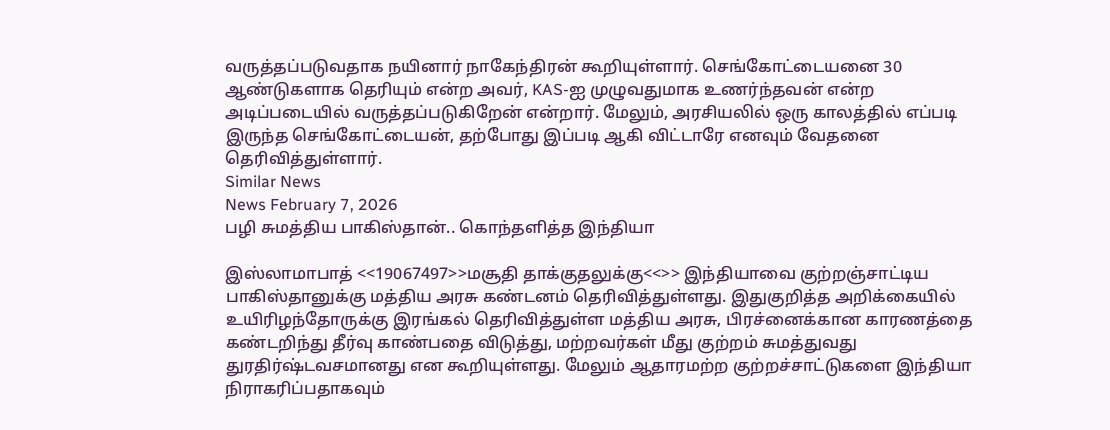வருத்தப்படுவதாக நயினார் நாகேந்திரன் கூறியுள்ளார். செங்கோட்டையனை 30 ஆண்டுகளாக தெரியும் என்ற அவர், KAS-ஐ முழுவதுமாக உணர்ந்தவன் என்ற அடிப்படையில் வருத்தப்படுகிறேன் என்றார். மேலும், அரசியலில் ஒரு காலத்தில் எப்படி இருந்த செங்கோட்டையன், தற்போது இப்படி ஆகி விட்டாரே எனவும் வேதனை தெரிவித்துள்ளார்.
Similar News
News February 7, 2026
பழி சுமத்திய பாகிஸ்தான்.. கொந்தளித்த இந்தியா

இஸ்லாமாபாத் <<19067497>>மசூதி தாக்குதலுக்கு<<>> இந்தியாவை குற்றஞ்சாட்டிய பாகிஸ்தானுக்கு மத்திய அரசு கண்டனம் தெரிவித்துள்ளது. இதுகுறித்த அறிக்கையில் உயிரிழந்தோருக்கு இரங்கல் தெரிவித்துள்ள மத்திய அரசு, பிரச்னைக்கான காரணத்தை கண்டறிந்து தீர்வு காண்பதை விடுத்து, மற்றவர்கள் மீது குற்றம் சுமத்துவது துரதிர்ஷ்டவசமானது என கூறியுள்ளது. மேலும் ஆதாரமற்ற குற்றச்சாட்டுகளை இந்தியா நிராகரிப்பதாகவும்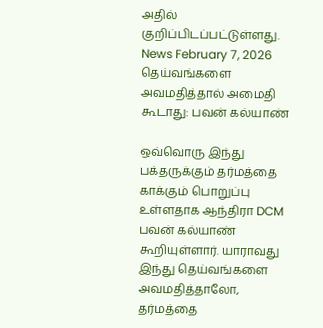அதில் குறிப்பிடப்பட்டுள்ளது.
News February 7, 2026
தெய்வங்களை அவமதித்தால் அமைதி கூடாது: பவன் கல்யாண்

ஒவ்வொரு இந்து பக்தருக்கும் தர்மத்தை காக்கும் பொறுப்பு உள்ளதாக ஆந்திரா DCM பவன் கல்யாண் கூறியுள்ளார். யாராவது இந்து தெய்வங்களை அவமதித்தாலோ, தர்மத்தை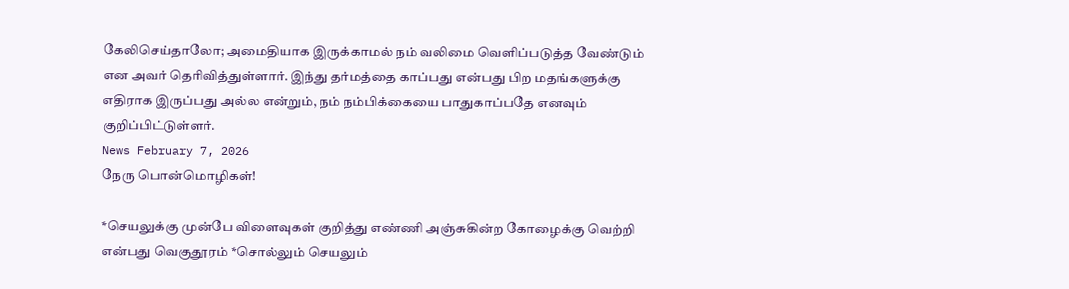கேலிசெய்தாலோ; அமைதியாக இருக்காமல் நம் வலிமை வெளிப்படுத்த வேண்டும் என அவர் தெரிவித்துள்ளார். இந்து தர்மத்தை காப்பது என்பது பிற மதங்களுக்கு எதிராக இருப்பது அல்ல என்றும், நம் நம்பிக்கையை பாதுகாப்பதே எனவும் குறிப்பிட்டுள்ளர்.
News February 7, 2026
நேரு பொன்மொழிகள்!

*செயலுக்கு முன்பே விளைவுகள் குறித்து எண்ணி அஞ்சுகின்ற கோழைக்கு வெற்றி என்பது வெகுதூரம் *சொல்லும் செயலும்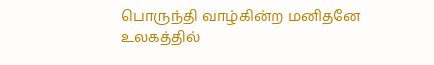பொருந்தி வாழ்கின்ற மனிதனே உலகத்தில்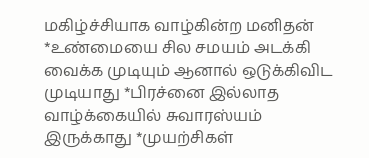மகிழ்ச்சியாக வாழ்கின்ற மனிதன் *உண்மையை சில சமயம் அடக்கி வைக்க முடியும் ஆனால் ஒடுக்கிவிட முடியாது *பிரச்னை இல்லாத வாழ்க்கையில் சுவாரஸ்யம் இருக்காது *முயற்சிகள்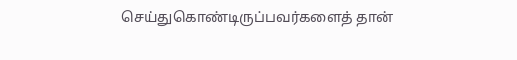செய்துகொண்டிருப்பவர்களைத் தான்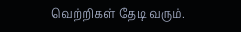வெற்றிகள் தேடி வரும்.